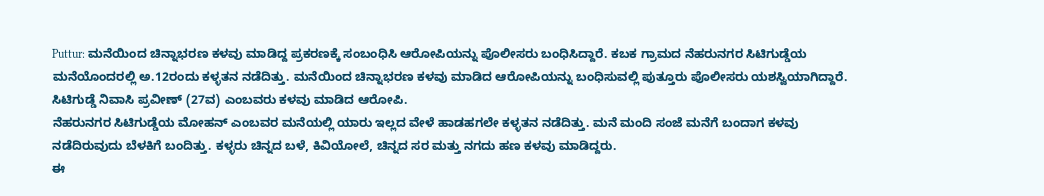Puttur: ಮನೆಯಿಂದ ಚಿನ್ನಾಭರಣ ಕಳವು ಮಾಡಿದ್ದ ಪ್ರಕರಣಕ್ಕೆ ಸಂಬಂಧಿಸಿ ಆರೋಪಿಯನ್ನು ಪೊಲೀಸರು ಬಂಧಿಸಿದ್ದಾರೆ. ಕಬಕ ಗ್ರಾಮದ ನೆಹರುನಗರ ಸಿಟಿಗುಡ್ಡೆಯ ಮನೆಯೊಂದರಲ್ಲಿ ಅ.12ರಂದು ಕಳ್ಳತನ ನಡೆದಿತ್ತು. ಮನೆಯಿಂದ ಚಿನ್ನಾಭರಣ ಕಳವು ಮಾಡಿದ ಆರೋಪಿಯನ್ನು ಬಂಧಿಸುವಲ್ಲಿ ಪುತ್ತೂರು ಪೊಲೀಸರು ಯಶಸ್ವಿಯಾಗಿದ್ದಾರೆ. ಸಿಟಿಗುಡ್ಡೆ ನಿವಾಸಿ ಪ್ರವೀಣ್ (27ವ) ಎಂಬವರು ಕಳವು ಮಾಡಿದ ಆರೋಪಿ.
ನೆಹರುನಗರ ಸಿಟಿಗುಡ್ಡೆಯ ಮೋಹನ್ ಎಂಬವರ ಮನೆಯಲ್ಲಿ ಯಾರು ಇಲ್ಲದ ವೇಳೆ ಹಾಡಹಗಲೇ ಕಳ್ಳತನ ನಡೆದಿತ್ತು. ಮನೆ ಮಂದಿ ಸಂಜೆ ಮನೆಗೆ ಬಂದಾಗ ಕಳವು ನಡೆದಿರುವುದು ಬೆಳಕಿಗೆ ಬಂದಿತ್ತು. ಕಳ್ಳರು ಚಿನ್ನದ ಬಳೆ, ಕಿವಿಯೋಲೆ, ಚಿನ್ನದ ಸರ ಮತ್ತು ನಗದು ಹಣ ಕಳವು ಮಾಡಿದ್ದರು.
ಈ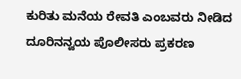ಕುರಿತು ಮನೆಯ ರೇವತಿ ಎಂಬವರು ನೀಡಿದ ದೂರಿನನ್ವಯ ಪೊಲೀಸರು ಪ್ರಕರಣ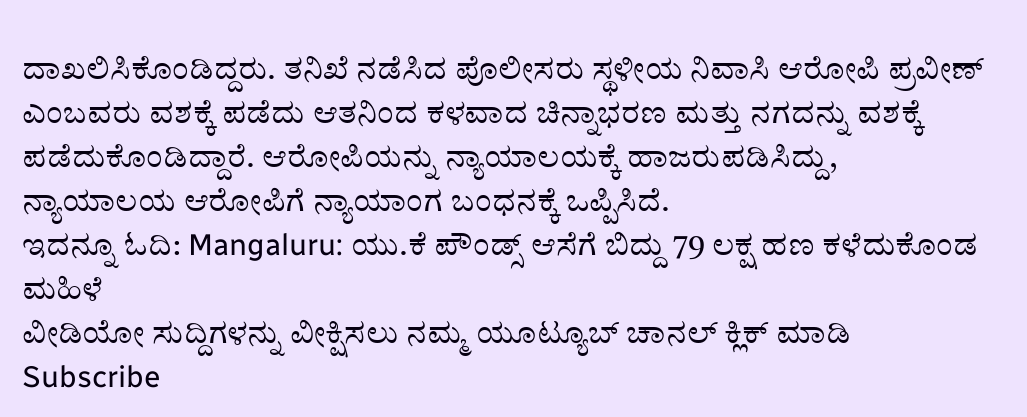ದಾಖಲಿಸಿಕೊಂಡಿದ್ದರು. ತನಿಖೆ ನಡೆಸಿದ ಪೊಲೀಸರು ಸ್ಥಳೀಯ ನಿವಾಸಿ ಆರೋಪಿ ಪ್ರವೀಣ್ ಎಂಬವರು ವಶಕ್ಕೆ ಪಡೆದು ಆತನಿಂದ ಕಳವಾದ ಚಿನ್ನಾಭರಣ ಮತ್ತು ನಗದನ್ನು ವಶಕ್ಕೆ ಪಡೆದುಕೊಂಡಿದ್ದಾರೆ. ಆರೋಪಿಯನ್ನು ನ್ಯಾಯಾಲಯಕ್ಕೆ ಹಾಜರುಪಡಿಸಿದ್ದು, ನ್ಯಾಯಾಲಯ ಆರೋಪಿಗೆ ನ್ಯಾಯಾಂಗ ಬಂಧನಕ್ಕೆ ಒಪ್ಪಿಸಿದೆ.
ಇದನ್ನೂ ಓದಿ: Mangaluru: ಯು.ಕೆ ಪೌಂಡ್ಸ್ ಆಸೆಗೆ ಬಿದ್ದು 79 ಲಕ್ಷ ಹಣ ಕಳೆದುಕೊಂಡ ಮಹಿಳೆ
ವೀಡಿಯೋ ಸುದ್ದಿಗಳನ್ನು ವೀಕ್ಷಿಸಲು ನಮ್ಮ ಯೂಟ್ಯೂಬ್ ಚಾನಲ್ ಕ್ಲಿಕ್ ಮಾಡಿ Subscribe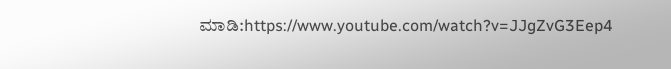ಮಾಡಿ:https://www.youtube.com/watch?v=JJgZvG3Eep4